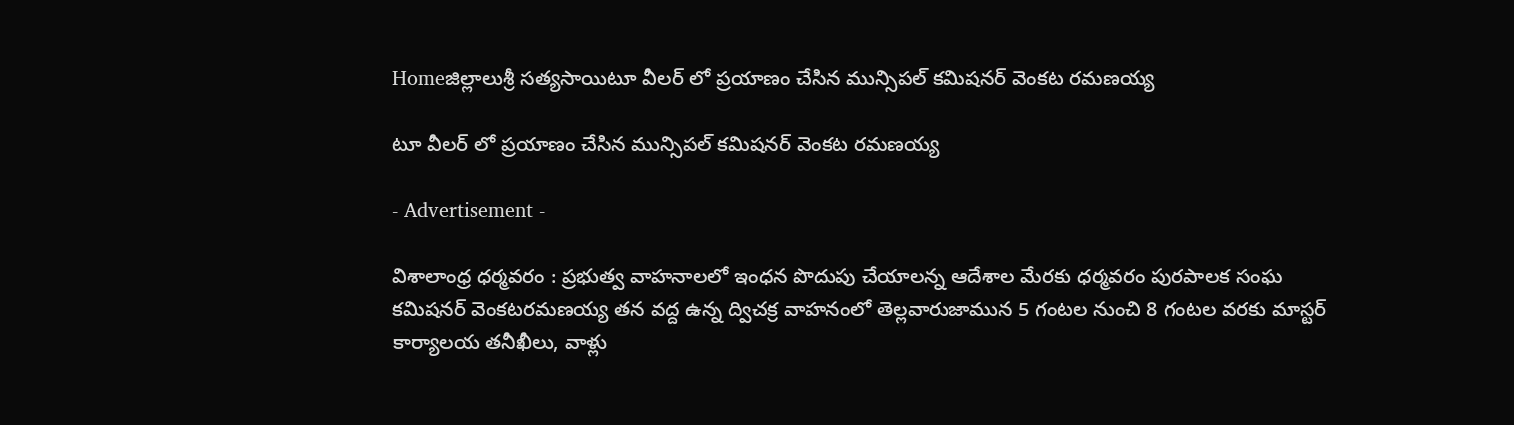Homeజిల్లాలుశ్రీ సత్యసాయిటూ వీలర్ లో ప్రయాణం చేసిన మున్సిపల్ కమిషనర్ వెంకట రమణయ్య

టూ వీలర్ లో ప్రయాణం చేసిన మున్సిపల్ కమిషనర్ వెంకట రమణయ్య

- Advertisement -

విశాలాంధ్ర ధర్మవరం : ప్రభుత్వ వాహనాలలో ఇంధన పొదుపు చేయాలన్న ఆదేశాల మేరకు ధర్మవరం పురపాలక సంఘ కమిషనర్ వెంకటరమణయ్య తన వద్ద ఉన్న ద్విచక్ర వాహనంలో తెల్లవారుజామున 5 గంటల నుంచి 8 గంటల వరకు మాస్టర్ కార్యాలయ తనీఖీలు, వాళ్లు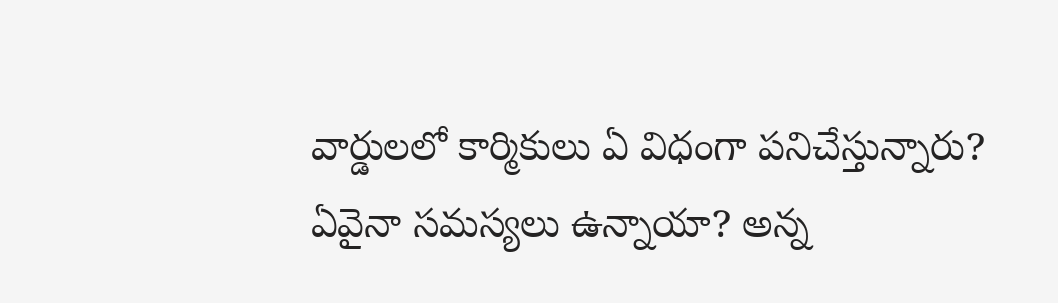వార్డులలో కార్మికులు ఏ విధంగా పనిచేస్తున్నారు? ఏవైనా సమస్యలు ఉన్నాయా? అన్న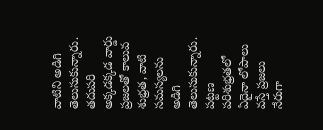వాటిని అడిగి తెలుసుకున్నారు. తదుపరి అక్కడక్కడ వార్డు ప్రజలతో కాలువ శుభ్రత, వాటి సమస్యలను అడిగి తెలుసుకున్నారు. పట్టణ పరిశుభ్రతలో ఏదైనా లోపాలు వస్తే ప్రజలు నేరుగా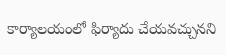కార్యాలయంలో ఫిర్యాదు చేయవచ్చునని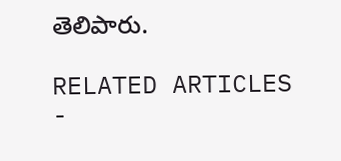తెలిపారు.

RELATED ARTICLES
-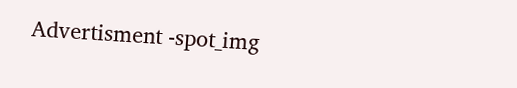Advertisment -spot_img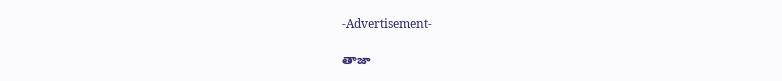-Advertisement-

తాజా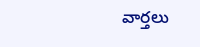వార్తలు